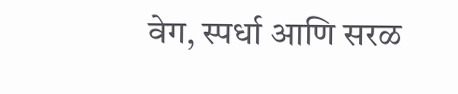वेग, स्पर्धा आणि सरळ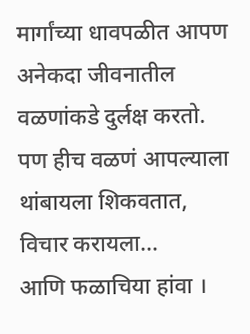मार्गांच्या धावपळीत आपण अनेकदा जीवनातील वळणांकडे दुर्लक्ष करतो. पण हीच वळणं आपल्याला थांबायला शिकवतात, विचार करायला…
आणि फळाचिया हांवा ।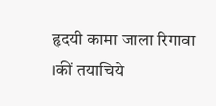हृदयी कामा जाला रिगावा ।कीं तयाचिये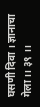घसणी दिवा । ज्ञानाचा गेला ।। ३९ ।।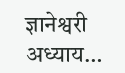ज्ञानेश्वरी अध्याय…